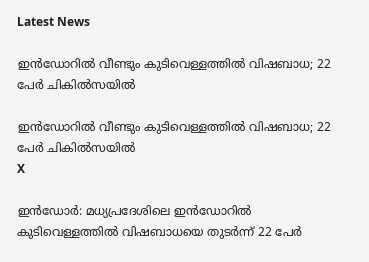Latest News

ഇന്‍ഡോറില്‍ വീണ്ടും കുടിവെള്ളത്തില്‍ വിഷബാധ; 22 പേര്‍ ചികില്‍സയില്‍

ഇന്‍ഡോറില്‍ വീണ്ടും കുടിവെള്ളത്തില്‍ വിഷബാധ; 22 പേര്‍ ചികില്‍സയില്‍
X

ഇന്‍ഡോര്‍: മധ്യപ്രദേശിലെ ഇന്‍ഡോറില്‍ കുടിവെള്ളത്തില്‍ വിഷബാധയെ തുടര്‍ന്ന് 22 പേര്‍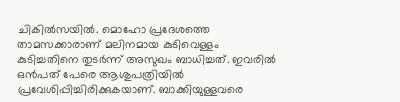ചികില്‍സയില്‍. മൊഹോ പ്രദേശത്തെ താമസക്കാരാണ് മലിനമായ കുടിവെള്ളം കുടിച്ചതിനെ തുടര്‍ന്ന് അസുഖം ബാധിച്ചത്. ഇവരില്‍ ഒന്‍പത് പേരെ ആശുപത്രിയില്‍ പ്രവേശിപ്പിച്ചിരിക്കുകയാണ്. ബാക്കിയുള്ളവരെ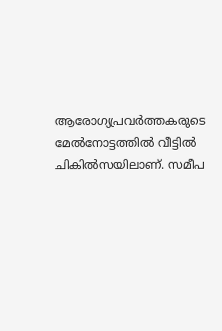ആരോഗ്യപ്രവര്‍ത്തകരുടെ മേല്‍നോട്ടത്തില്‍ വീട്ടില്‍ ചികില്‍സയിലാണ്. സമീപ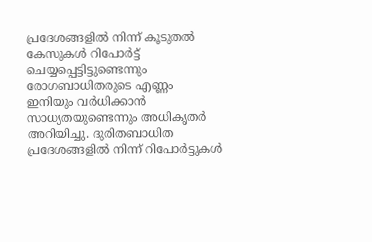പ്രദേശങ്ങളില്‍ നിന്ന് കൂടുതല്‍ കേസുകള്‍ റിപോര്‍ട്ട് ചെയ്യപ്പെട്ടിട്ടുണ്ടെന്നും രോഗബാധിതരുടെ എണ്ണം ഇനിയും വര്‍ധിക്കാന്‍ സാധ്യതയുണ്ടെന്നും അധികൃതര്‍ അറിയിച്ചു. ദുരിതബാധിത പ്രദേശങ്ങളില്‍ നിന്ന് റിപോര്‍ട്ടുകള്‍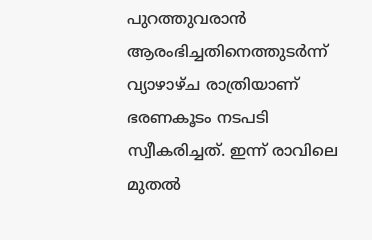പുറത്തുവരാന്‍ ആരംഭിച്ചതിനെത്തുടര്‍ന്ന് വ്യാഴാഴ്ച രാത്രിയാണ് ഭരണകൂടം നടപടി സ്വീകരിച്ചത്. ഇന്ന് രാവിലെ മുതല്‍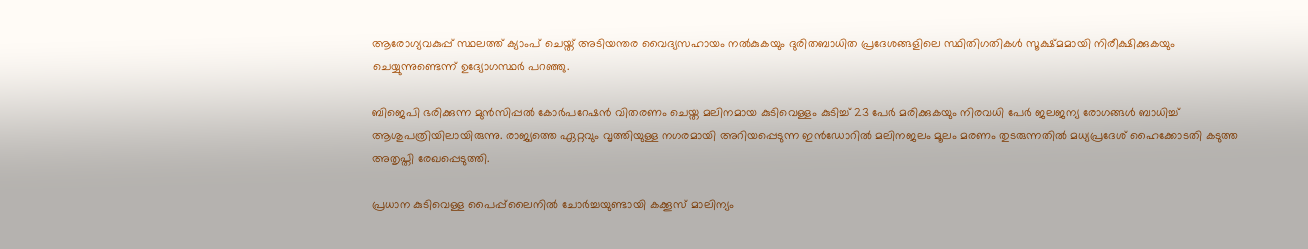ആരോഗ്യവകുപ്പ് സ്ഥലത്ത് ക്യാംപ് ചെയ്ത് അടിയന്തര വൈദ്യസഹായം നല്‍കുകയും ദുരിതബാധിത പ്രദേശങ്ങളിലെ സ്ഥിതിഗതികള്‍ സൂക്ഷ്മമായി നിരീക്ഷിക്കുകയും ചെയ്യുന്നുണ്ടെന്ന് ഉദ്യോഗസ്ഥര്‍ പറഞ്ഞു.

ബിജെപി ഭരിക്കുന്ന മുന്‍സിപ്പല്‍ കോര്‍പറേഷന്‍ വിതരണം ചെയ്ത മലിനമായ കുടിവെള്ളം കുടിച്ച് 23 പേര്‍ മരിക്കുകയും നിരവധി പേര്‍ ജലജന്യ രോഗങ്ങള്‍ ബാധിച്ച് ആശുപത്രിയിലായിരുന്നു. രാജ്യത്തെ ഏറ്റവും വൃത്തിയുള്ള നഗരമായി അറിയപ്പെടുന്ന ഇന്‍ഡോറില്‍ മലിനജലം മൂലം മരണം തുടരുന്നതില്‍ മധ്യപ്രദേശ് ഹൈക്കോടതി കടുത്ത അതൃപ്തി രേഖപ്പെടുത്തി.

പ്രധാന കുടിവെള്ള പൈപ്പ്‌ലൈനില്‍ ചോര്‍ച്ചയുണ്ടായി കക്കൂസ് മാലിന്യം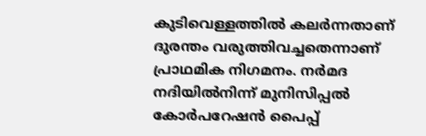കുടിവെള്ളത്തില്‍ കലര്‍ന്നതാണ് ദുരന്തം വരുത്തിവച്ചതെന്നാണ് പ്രാഥമിക നിഗമനം. നര്‍മദ നദിയില്‍നിന്ന് മുനിസിപ്പല്‍ കോര്‍പറേഷന്‍ പൈപ്പ്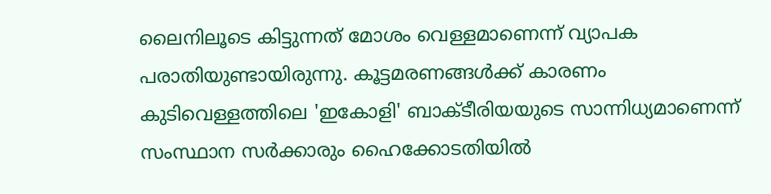ലൈനിലൂടെ കിട്ടുന്നത് മോശം വെള്ളമാണെന്ന് വ്യാപക പരാതിയുണ്ടായിരുന്നു. കൂട്ടമരണങ്ങള്‍ക്ക് കാരണം കുടിവെള്ളത്തിലെ 'ഇകോളി' ബാക്ടീരിയയുടെ സാന്നിധ്യമാണെന്ന് സംസ്ഥാന സര്‍ക്കാരും ഹൈക്കോടതിയില്‍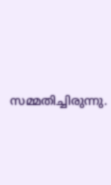സമ്മതിച്ചിരുന്നു.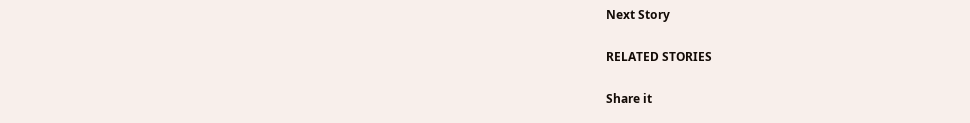Next Story

RELATED STORIES

Share it